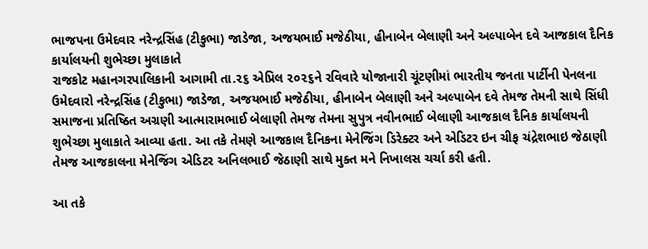ભાજપના ઉમેદવાર નરેન્દ્રસિંહ (ટીકુભા) જાડેજા, અજયભાઈ મજેઠીયા, હીનાબેન બેલાણી અને અલ્પાબેન દવે આજકાલ દૈનિક કાર્યાલયની શુભેચ્છા મુલાકાતે
રાજકોટ મહાનગરપાલિકાની આગામી તા.૨૬ એપ્રિલ ૨૦૨૬ને રવિવારે યોજાનારી ચૂંટણીમાં ભારતીય જનતા પાર્ટીની પેનલના ઉમેદવારો નરેન્દ્રસિંહ (ટીકુભા) જાડેજા, અજયભાઈ મજેઠીયા, હીનાબેન બેલાણી અને અલ્પાબેન દવે તેમજ તેમની સાથે સિંધી સમાજના પ્રતિષ્ઠિત અગ્રણી આત્મારામભાઈ બેલાણી તેમજ તેમના સુપુત્ર નવીનભાઈ બેલાણી આજકાલ દૈનિક કાર્યાલયની શુભેચ્છા મુલાકાતે આવ્યા હતા. આ તકે તેમણે આજકાલ દૈનિકના મેનેજિંગ ડિરેક્ટર અને એડિટર ઇન ચીફ ચંદ્રેશભાઇ જેઠાણી તેમજ આજકાલના મેનેજિંગ એડિટર અનિલભાઈ જેઠાણી સાથે મુક્ત મને નિખાલસ ચર્ચા કરી હતી.

આ તકે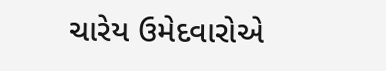ચારેય ઉમેદવારોએ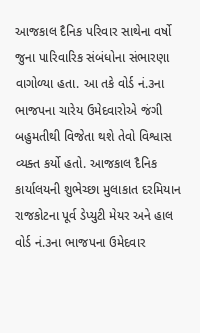આજકાલ દૈનિક પરિવાર સાથેના વર્ષો જુના પારિવારિક સંબંધોના સંભારણા વાગોળ્યા હતા. આ તકે વોર્ડ નં.૩ના ભાજપના ચારેય ઉમેદવારોએ જંગી બહુમતીથી વિજેતા થશે તેવો વિશ્વાસ વ્યક્ત કર્યો હતો. આજકાલ દૈનિક કાર્યાલયની શુભેચ્છા મુલાકાત દરમિયાન રાજકોટના પૂર્વ ડેપ્યુટી મેયર અને હાલ વોર્ડ નં.૩ના ભાજપના ઉમેદવાર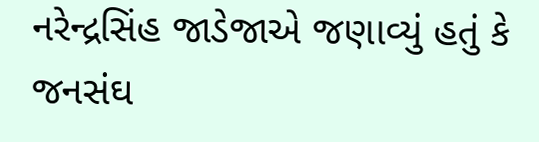નરેન્દ્રસિંહ જાડેજાએ જણાવ્યું હતું કે જનસંઘ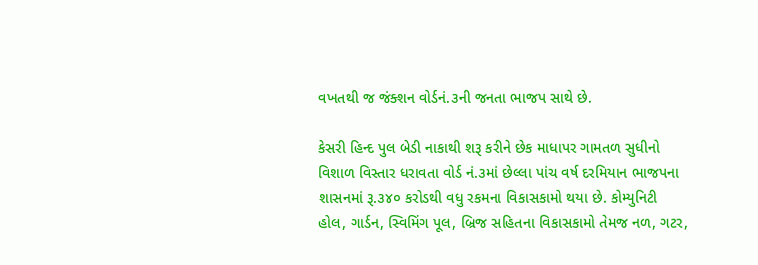વખતથી જ જંક્શન વોર્ડનં.૩ની જનતા ભાજપ સાથે છે.

કેસરી હિન્દ પુલ બેડી નાકાથી શરૂ કરીને છેક માધાપર ગામતળ સુધીનો વિશાળ વિસ્તાર ધરાવતા વોર્ડ નં.૩માં છેલ્લા પાંચ વર્ષ દરમિયાન ભાજપના શાસનમાં રૂ.૩૪૦ કરોડથી વધુ રકમના વિકાસકામો થયા છે. કોમ્યુનિટી હોલ, ગાર્ડન, સ્વિમિંગ પૂલ, બ્રિજ સહિતના વિકાસકામો તેમજ નળ, ગટર,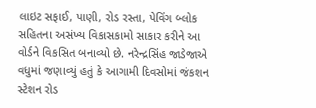લાઇટ સફાઈ, પાણી, રોડ રસ્તા, પેવિંગ બ્લોક સહિતના અસંખ્ય વિકાસકામો સાકાર કરીને આ વોર્ડને વિકસિત બનાવ્યો છે. નરેન્દ્રસિંહ જાડેજાએ વધુમાં જણાવ્યું હતું કે આગામી દિવસોમાં જંકશન સ્ટેશન રોડ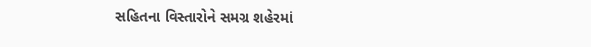સહિતના વિસ્તારોને સમગ્ર શહેરમાં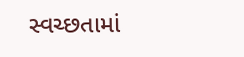સ્વચ્છતામાં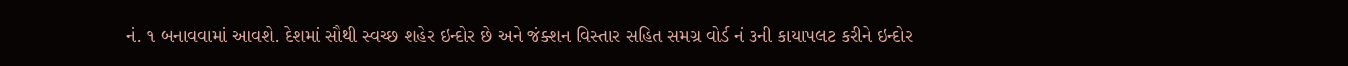નં. ૧ બનાવવામાં આવશે. દેશમાં સૌથી સ્વચ્છ શહેર ઇન્દોર છે અને જંક્શન વિસ્તાર સહિત સમગ્ર વોર્ડ નં ૩ની કાયાપલટ કરીને ઇન્દોર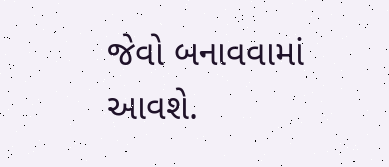જેવો બનાવવામાં આવશે.